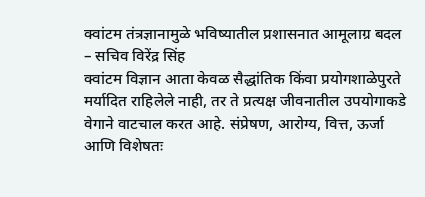क्वांटम तंत्रज्ञानामुळे भविष्यातील प्रशासनात आमूलाग्र बदल
– सचिव विरेंद्र सिंह
क्वांटम विज्ञान आता केवळ सैद्धांतिक किंवा प्रयोगशाळेपुरते मर्यादित राहिलेले नाही, तर ते प्रत्यक्ष जीवनातील उपयोगाकडे वेगाने वाटचाल करत आहे. संप्रेषण, आरोग्य, वित्त, ऊर्जा आणि विशेषतः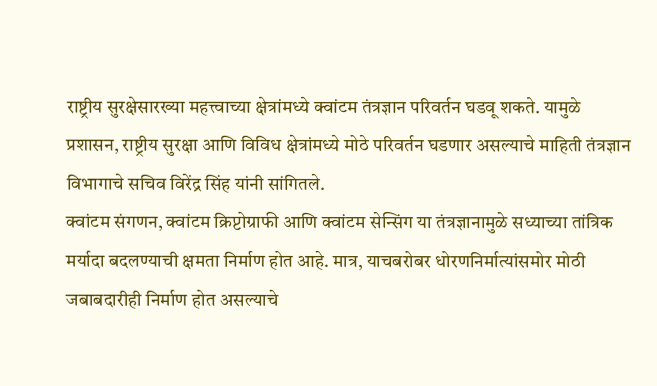राष्ट्रीय सुरक्षेसारख्या महत्त्वाच्या क्षेत्रांमध्ये क्वांटम तंत्रज्ञान परिवर्तन घडवू शकते. यामुळे प्रशासन, राष्ट्रीय सुरक्षा आणि विविध क्षेत्रांमध्ये मोठे परिवर्तन घडणार असल्याचे माहिती तंत्रज्ञान विभागाचे सचिव विरेंद्र सिंह यांनी सांगितले.
क्वांटम संगणन, क्वांटम क्रिप्टोग्राफी आणि क्वांटम सेन्सिंग या तंत्रज्ञानामुळे सध्याच्या तांत्रिक मर्यादा बदलण्याची क्षमता निर्माण होत आहे. मात्र, याचबरोबर धोरणनिर्मात्यांसमोर मोठी जबाबदारीही निर्माण होत असल्याचे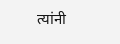त्यांनी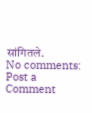सांगितले.
No comments:
Post a Comment